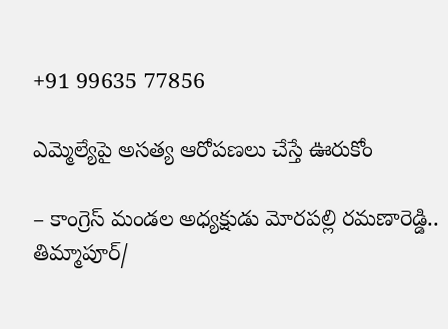+91 99635 77856

ఎమ్మెల్యేపై అసత్య ఆరోపణలు చేస్తే ఊరుకోం

– కాంగ్రెస్ మండల అధ్యక్షుడు మోరపల్లి రమణారెడ్డి..
తిమ్మాపూర్/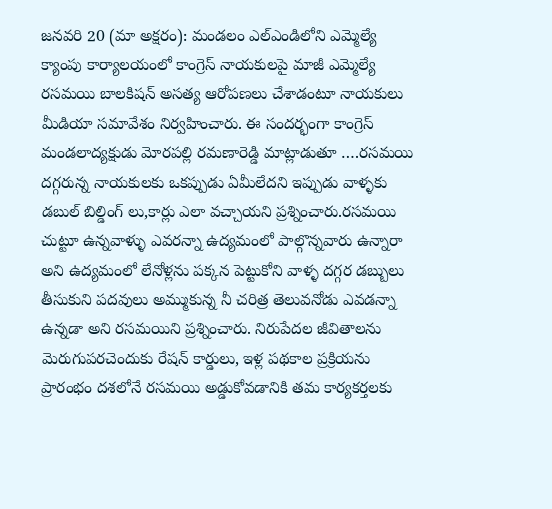జనవరి 20 (మా అక్షరం): మండలం ఎల్ఎండిలోని ఎమ్మెల్యే క్యాంపు కార్యాలయంలో కాంగ్రెస్ నాయకులపై మాజీ ఎమ్మెల్యే రసమయి బాలకిషన్ అసత్య ఆరోపణలు చేశాడంటూ నాయకులు మీడియా సమావేశం నిర్వహించారు. ఈ సందర్భంగా కాంగ్రెస్ మండలాద్యక్షుడు మోరపల్లి రమణారెడ్డి మాట్లాడుతూ ….రసమయి దగ్గరున్న నాయకులకు ఒకప్పుడు ఏమీలేదని ఇప్పుడు వాళ్ళకు డబుల్ బిల్డింగ్ లు,కార్లు ఎలా వచ్చాయని ప్రశ్నించారు.రసమయి చుట్టూ ఉన్నవాళ్ళు ఎవరన్నా ఉద్యమంలో పాల్గొన్నవారు ఉన్నారా అని ఉద్యమంలో లేనోళ్లను పక్కన పెట్టుకోని వాళ్ళ దగ్గర డబ్బులు తీసుకుని పదవులు అమ్ముకున్న నీ చరిత్ర తెలువనోడు ఎవడన్నా ఉన్నడా అని రసమయిని ప్రశ్నించారు. నిరుపేదల జీవితాలను మెరుగుపరచెందుకు రేషన్ కార్డులు, ఇళ్ల పథకాల ప్రక్రియను ప్రారంభం దశలోనే రసమయి అడ్డుకోవడానికి తమ కార్యకర్తలకు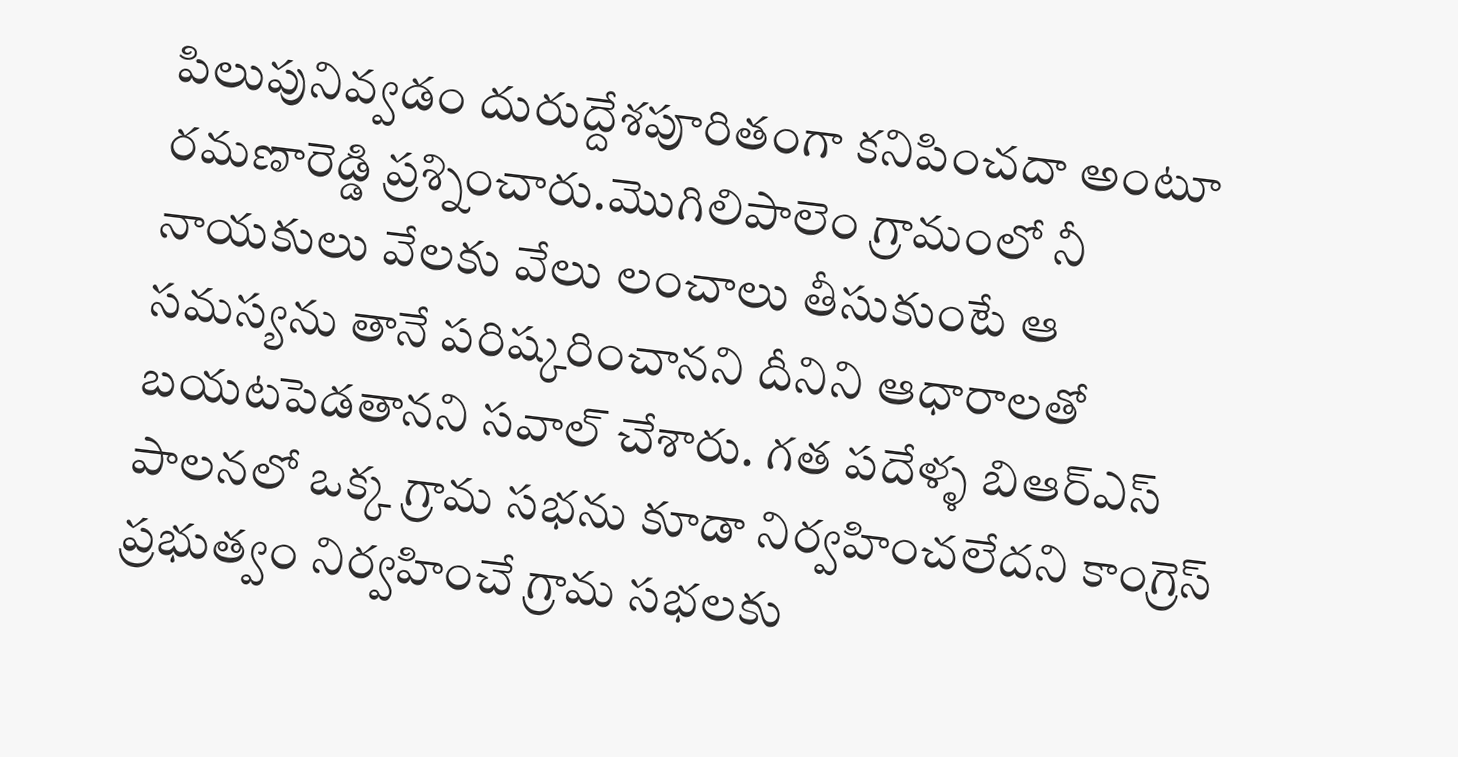పిలుపునివ్వడం దురుద్దేశపూరితంగా కనిపించదా అంటూ రమణారెడ్డి ప్రశ్నించారు.మొగిలిపాలెం గ్రామంలో నీ నాయకులు వేలకు వేలు లంచాలు తీసుకుంటే ఆ సమస్యను తానే పరిష్కరించానని దీనిని ఆధారాలతో బయటపెడతానని సవాల్ చేశారు. గత పదేళ్ళ బిఆర్ఎస్ పాలనలో ఒక్క గ్రామ సభను కూడా నిర్వహించలేదని కాంగ్రెస్ ప్రభుత్వం నిర్వహించే గ్రామ సభలకు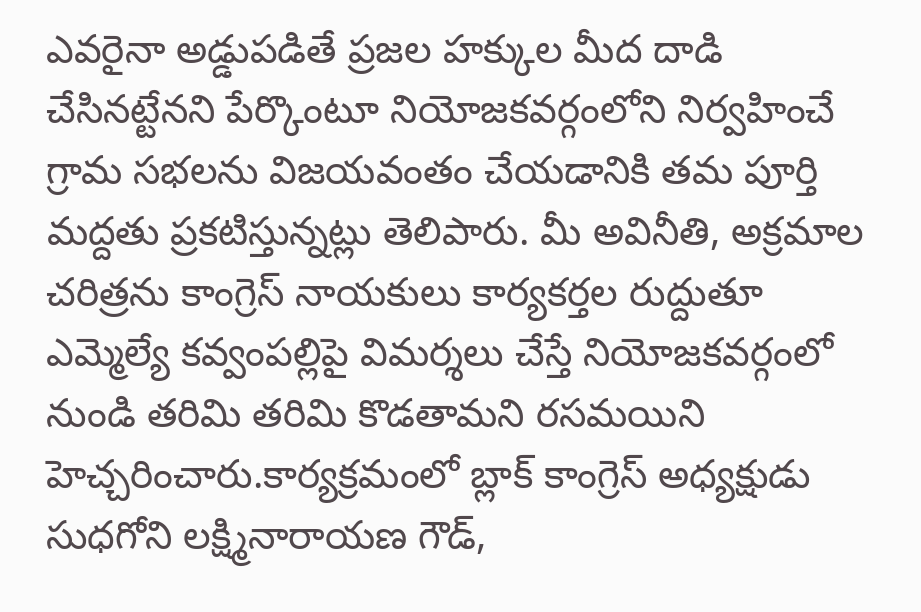ఎవరైనా అడ్డుపడితే ప్రజల హక్కుల మీద దాడి చేసినట్టేనని పేర్కొంటూ నియోజకవర్గంలోని నిర్వహించే గ్రామ సభలను విజయవంతం చేయడానికి తమ పూర్తి మద్దతు ప్రకటిస్తున్నట్లు తెలిపారు. మీ అవినీతి, అక్రమాల చరిత్రను కాంగ్రెస్ నాయకులు కార్యకర్తల రుద్దుతూ ఎమ్మెల్యే కవ్వంపల్లిపై విమర్శలు చేస్తే నియోజకవర్గంలో నుండి తరిమి తరిమి కొడతామని రసమయిని హెచ్చరించారు.కార్యక్రమంలో బ్లాక్ కాంగ్రెస్ అధ్యక్షుడు సుధగోని లక్ష్మినారాయణ గౌడ్,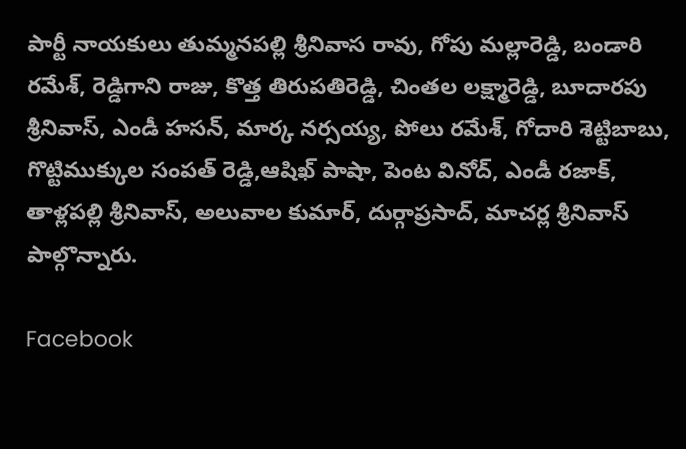పార్టీ నాయకులు తుమ్మనపల్లి శ్రీనివాస రావు, గోపు మల్లారెడ్డి, బండారి రమేశ్, రెడ్డిగాని రాజు, కొత్త తిరుపతిరెడ్డి, చింతల లక్ష్మారెడ్డి, బూదారపు శ్రీనివాస్, ఎండీ హసన్, మార్క నర్సయ్య, పోలు రమేశ్, గోదారి శెట్టిబాబు, గొట్టిముక్కుల సంపత్ రెడ్డి,ఆషిఖ్ పాషా, పెంట వినోద్, ఎండీ రజాక్, తాళ్లపల్లి శ్రీనివాస్, అలువాల కుమార్, దుర్గాప్రసాద్, మాచర్ల శ్రీనివాస్ పాల్గొన్నారు.

Facebook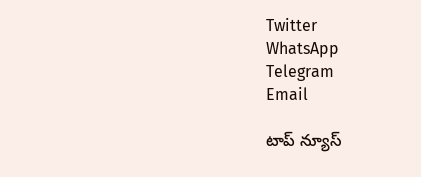Twitter
WhatsApp
Telegram
Email

టాప్ న్యూస్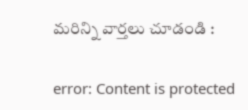మరిన్ని వార్తలు చూడండి :

error: Content is protected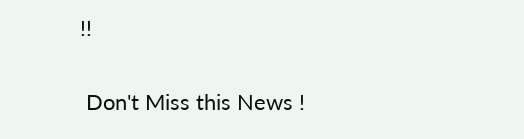!!

 Don't Miss this News !